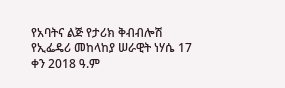የአባትና ልጅ የታሪክ ቅብብሎሽ
የኢፌዴሪ መከላከያ ሠራዊት ነሃሴ 17 ቀን 2018 ዓ.ም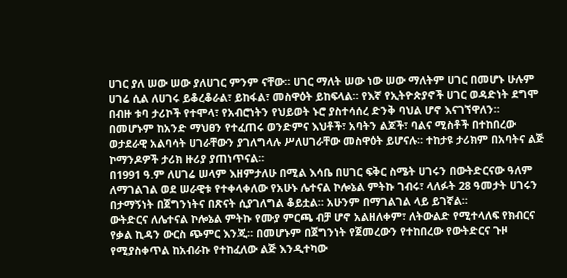ሀገር ያለ ሠው ሠው ያለሀገር ምንም ናቸው። ሀገር ማለት ሠው ነው ሠው ማለትም ሀገር በመሆኑ ሁሉም ሀገሬ ሲል ለሀገሩ ይቆረቆራል፣ ይከፋል፣ መስዋዕት ይከፍላል። የእኛ የኢትዮጵያኖች ሀገር ወዳድነት ደግሞ በብዙ ቱባ ታሪኮች የተሞላ፣ የአብሮነትን የህይወት ኑሮ ያስተሳሰረ ድንቅ ባህል ሆኖ እናገኘዋለን።
በመሆኑም ከአንድ ማህፀን የተፈጠሩ ወንድምና እህቶች፣ አባትን ልጆች፣ ባልና ሚስቶች በተከበረው ወታደራዊ አልባሳት ሀገራቸውን ያገለግላሉ ሥለሀገራቸው መስዋዕት ይሆናሉ። ተከታዩ ታሪክም በአባትና ልጅ ኮማንዶዎች ታሪክ ዙሪያ ያጠነጥናል።
በ1991 ዓ.ም ለሀገሬ ሠላም እዘምታለሁ በሚል እሳቤ በሀገር ፍቅር ስሜት ሀገሩን በውትድርናው ዓለም ለማገልገል ወደ ሠራዊቱ የተቀላቀለው የአሁኑ ሌተናል ኮሎኔል ምትኩ ገብሩ፣ ላለፉት 28 ዓመታት ሀገሩን በታማኝነት በጀግንነትና በጽናት ሲያገለግል ቆይቷል። አሁንም በማገልገል ላይ ይገኛል።
ውትድርና ለሌተናል ኮሎኔል ምትኩ የሙያ ምርጫ ብቻ ሆኖ አልዘለቀም፣ ለትውልድ የሚተላለፍ የክብርና የቃል ኪዳን ውርስ ጭምር እንጂ። በመሆኑም በጀግንነት የጀመረውን የተከበረው የውትድርና ጉዞ የሚያስቀጥል ከአብራኩ የተከፈለው ልጅ እንዲተካው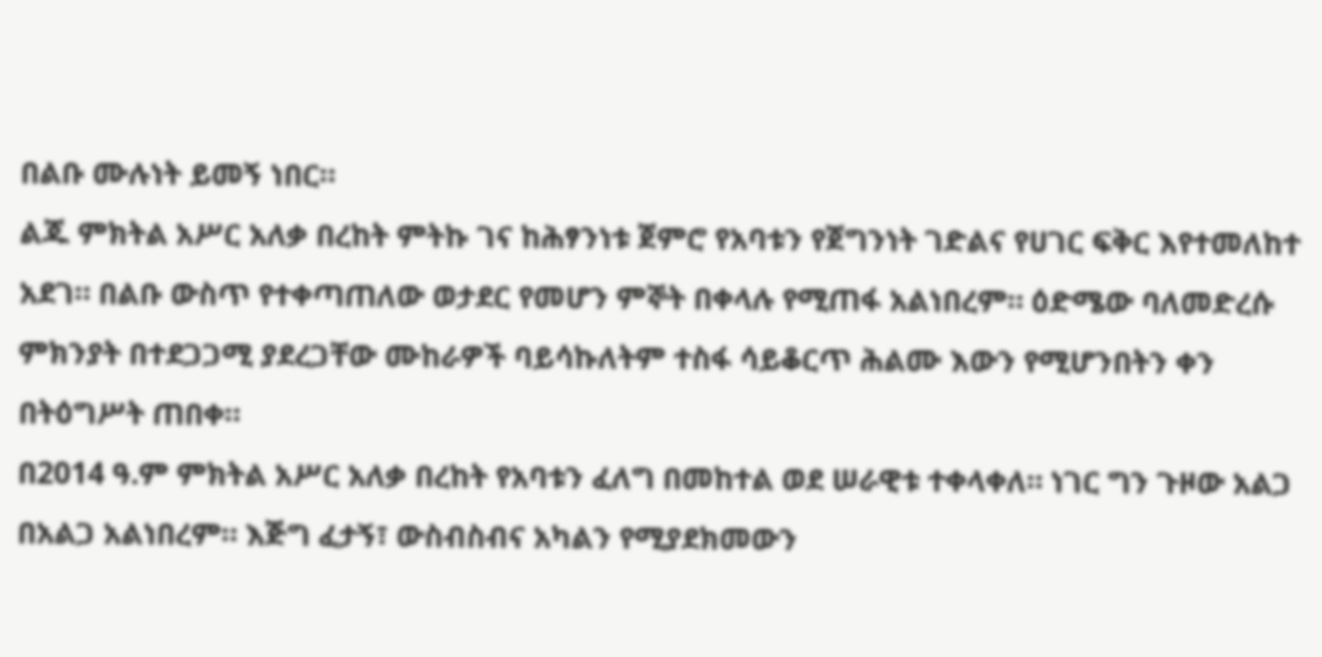በልቡ ሙሉነት ይመኝ ነበር።
ልጁ ምክትል አሥር አለቃ በረከት ምትኩ ገና ከሕፃንነቱ ጀምሮ የአባቱን የጀግንነት ገድልና የሀገር ፍቅር እየተመለከተ አደገ። በልቡ ውስጥ የተቀጣጠለው ወታደር የመሆን ምኞት በቀላሉ የሚጠፋ አልነበረም። ዕድሜው ባለመድረሱ ምክንያት በተደጋጋሚ ያደረጋቸው ሙከራዎች ባይሳኩለትም ተስፋ ሳይቆርጥ ሕልሙ እውን የሚሆንበትን ቀን በትዕግሥት ጠበቀ።
በ2014 ዓ.ም ምክትል አሥር አለቃ በረከት የአባቱን ፈለግ በመከተል ወደ ሠራዊቱ ተቀላቀለ። ነገር ግን ጉዞው አልጋ በአልጋ አልነበረም። እጅግ ፈታኝ፣ ውስብስብና አካልን የሚያደክመውን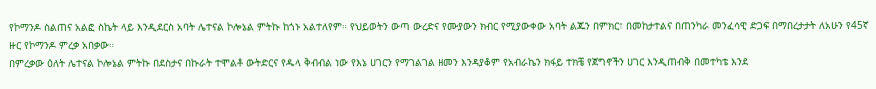የኮማንዶ ስልጠና አልፎ ስኬት ላይ እንዲደርስ አባት ሌተናል ኮሎኔል ምትኩ ከጎኑ አልተለየም። የህይወትን ውጣ ውረድና የሙያውን ክብር የሚያውቀው አባት ልጁን በምክር፣ በመከታተልና በጠንካራ መንፈሳዊ ድጋፍ በማበረታታት ለአሁን የ45ኛ ዙር የኮማንዶ ምረቃ አበቃው።
በምረቃው ዕለት ሌተናል ኮሎኔል ምትኩ በደስታና በኩራት ተሞልቶ ውትድርና የዱላ ቅብብል ነው የእኔ ሀገርን የማገልገል ዘመን እንዳያቆም የአብራኬን ክፋይ ተክቼ የጀግኖችን ሀገር እንዲጠብቅ በመተካቴ እንደ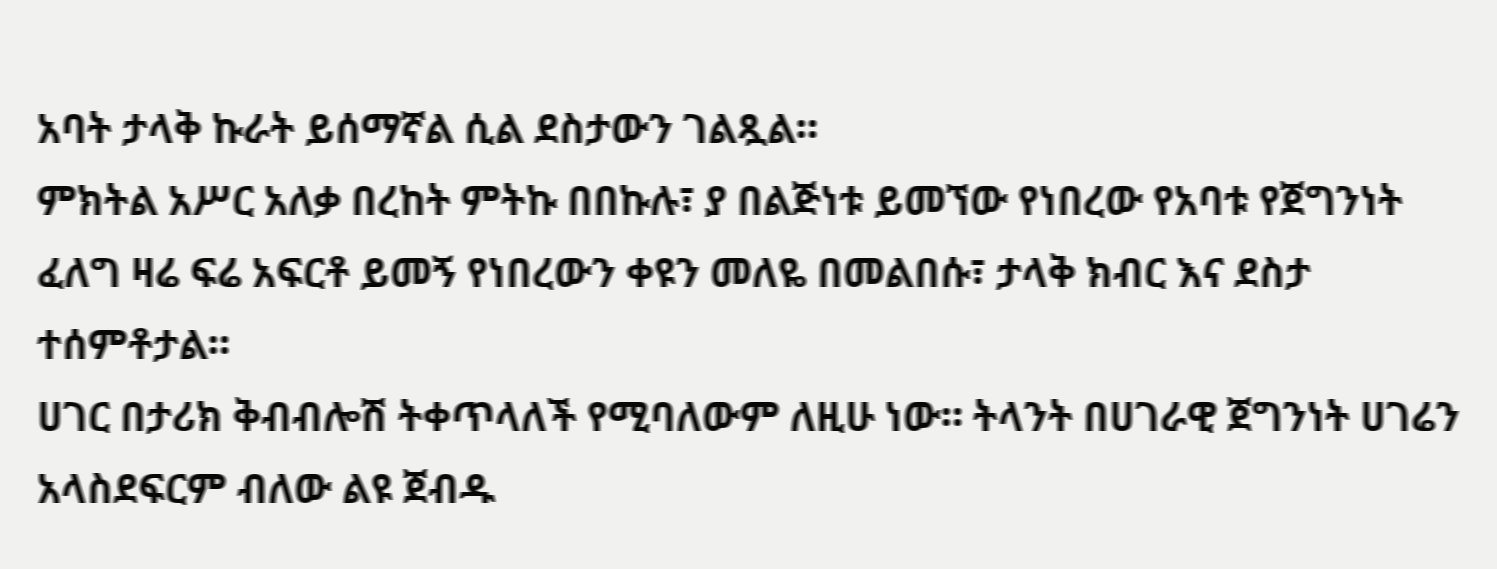አባት ታላቅ ኩራት ይሰማኛል ሲል ደስታውን ገልጿል።
ምክትል አሥር አለቃ በረከት ምትኩ በበኩሉ፣ ያ በልጅነቱ ይመኘው የነበረው የአባቱ የጀግንነት ፈለግ ዛሬ ፍሬ አፍርቶ ይመኝ የነበረውን ቀዩን መለዬ በመልበሱ፣ ታላቅ ክብር እና ደስታ ተሰምቶታል።
ሀገር በታሪክ ቅብብሎሽ ትቀጥላለች የሚባለውም ለዚሁ ነው። ትላንት በሀገራዊ ጀግንነት ሀገሬን አላስደፍርም ብለው ልዩ ጀብዱ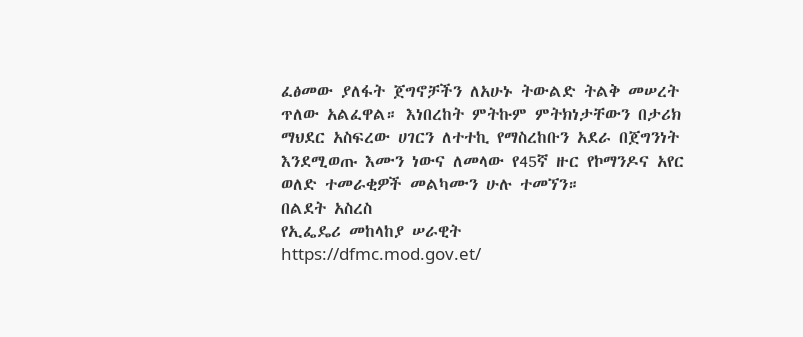ፈፅመው ያለፋት ጀግኖቻችን ለአሁኑ ትውልድ ትልቅ መሠረት ጥለው አልፈዋል። እነበረከት ምትኩም ምትክነታቸውን በታሪክ ማህደር አስፍረው ሀገርን ለተተኪ የማስረከቡን አደራ በጀግንነት እንደሚወጡ እሙን ነውና ለመላው የ45ኛ ዙር የኮማንዶና አየር ወለድ ተመራቂዎች መልካሙን ሁሉ ተመኘን።
በልደት አስረስ
የኢፌዴሪ መከላከያ ሠራዊት
https://dfmc.mod.gov.et/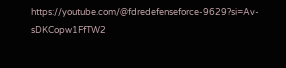https://youtube.com/@fdredefenseforce-9629?si=Av-sDKCopw1FfTW2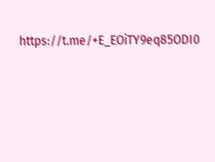https://t.me/+E_EOiTY9eq85ODI0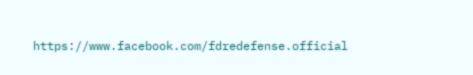https://www.facebook.com/fdredefense.official